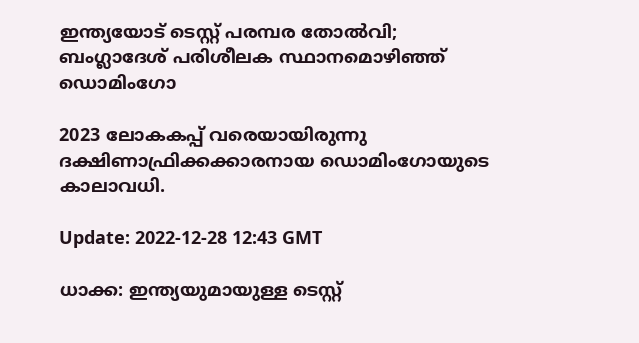ഇന്ത്യയോട് ടെസ്റ്റ് പരമ്പര തോൽവി; ബംഗ്ലാദേശ് പരിശീലക സ്ഥാനമൊഴിഞ്ഞ് ഡൊമിംഗോ

2023 ലോകകപ്പ് വരെയായിരുന്നു ദക്ഷിണാഫ്രിക്കക്കാരനായ ഡൊമിംഗോയുടെ കാലാവധി.

Update: 2022-12-28 12:43 GMT

ധാക്ക: ഇന്ത്യയുമായുള്ള ടെസ്റ്റ്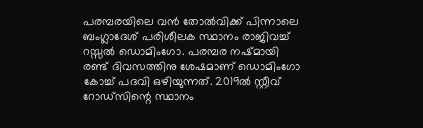പരമ്പരയിലെ വൻ തോൽവിക്ക് പിന്നാലെ ബംഗ്ലാദേശ് പരിശീലക സ്ഥാനം രാജിവച്ച് റസ്സൽ ഡൊമിംഗോ. പരമ്പര നഷ്മായി രണ്ട് ദിവസത്തിനു ശേഷമാണ് ഡൊമിംഗോ കോച്ച് പദവി ഒഴിയുന്നത്. 2019ൽ സ്റ്റീവ് റോഡ്സിന്റെ സ്ഥാനം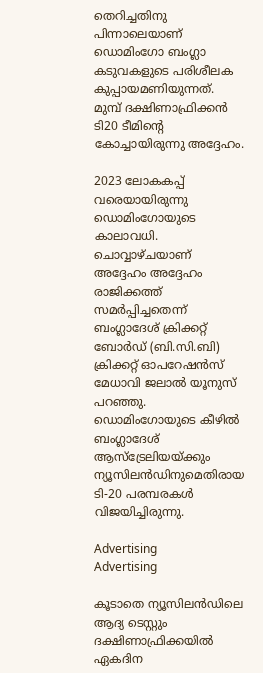തെറിച്ചതിനു പിന്നാലെയാണ് ഡൊമിംഗോ ബംഗ്ലാ കടുവകളുടെ പരിശീലക കുപ്പായമണിയുന്നത്. മുമ്പ് ദക്ഷിണാഫ്രിക്കൻ ടി20 ടീമിന്റെ കോച്ചായിരുന്നു അദ്ദേഹം.

2023 ലോകകപ്പ് വരെയായിരുന്നു ഡൊമിംഗോയുടെ കാലാവധി. ചൊവ്വാഴ്ചയാണ് അദ്ദേഹം അദ്ദേഹം രാജിക്കത്ത് സമർപ്പിച്ചതെന്ന് ബംഗ്ലാദേശ് ക്രിക്കറ്റ് ബോർഡ് (ബി.സി.ബി) ക്രിക്കറ്റ് ഓപറേഷൻസ് മേധാവി ജലാൽ യൂനുസ് പറഞ്ഞു. ഡൊമിംഗോയുടെ കീഴിൽ ബംഗ്ലാദേശ് ആസ്ട്രേലിയയ്ക്കും ന്യൂസിലൻഡിനുമെതിരായ ടി-20 പരമ്പരകൾ വിജയിച്ചിരുന്നു.

Advertising
Advertising

കൂടാതെ ന്യൂസിലൻഡിലെ ആദ്യ ടെസ്റ്റും ദക്ഷിണാഫ്രിക്കയിൽ ഏകദിന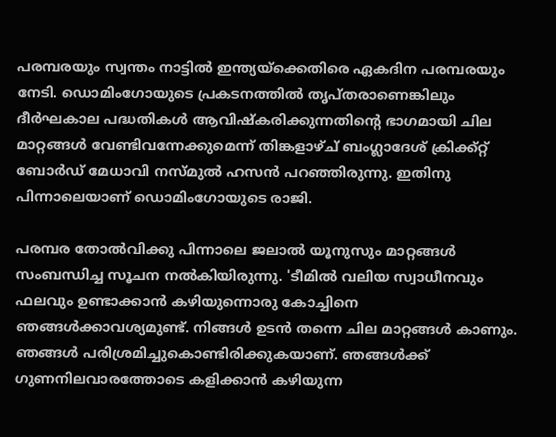പരമ്പരയും സ്വന്തം നാട്ടിൽ ഇന്ത്യയ്‌ക്കെതിരെ ഏകദിന പരമ്പരയും നേടി. ഡൊമിംഗോയുടെ പ്രകടനത്തിൽ തൃപ്തരാണെങ്കിലും ദീർഘകാല പദ്ധതികൾ ആവിഷ്കരിക്കുന്നതിന്റെ ഭാഗമായി ചില മാറ്റങ്ങൾ വേണ്ടിവന്നേക്കുമെന്ന് തിങ്കളാഴ്ച് ബംഗ്ലാദേശ് ക്രിക്ക്റ്റ് ബോർഡ് മേധാവി നസ്മുൽ ഹസൻ പറഞ്ഞിരുന്നു. ഇതിനു പിന്നാലെയാണ് ഡൊമിംഗോയുടെ രാജി.

പരമ്പര തോൽവിക്കു പിന്നാലെ ജലാൽ യൂനുസും മാറ്റങ്ങൾ സംബന്ധിച്ച സൂചന നൽകിയിരുന്നു. 'ടീമിൽ വലിയ സ്വാധീനവും ഫലവും ഉണ്ടാക്കാൻ കഴിയുന്നൊരു കോച്ചിനെ ഞങ്ങൾക്കാവശ്യമുണ്ട്. നിങ്ങൾ ഉടൻ തന്നെ ചില മാറ്റങ്ങൾ കാണും. ഞങ്ങൾ പരിശ്രമിച്ചുകൊണ്ടിരിക്കുകയാണ്. ഞങ്ങൾക്ക് ഗുണനിലവാരത്തോടെ കളിക്കാൻ കഴിയുന്ന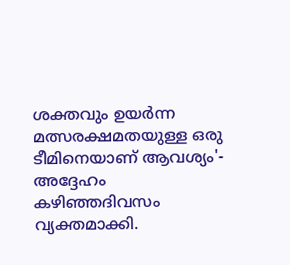ശക്തവും ഉയർന്ന മത്സരക്ഷമതയുള്ള ഒരു ടീമിനെയാണ് ആവശ്യം'- അദ്ദേഹം കഴിഞ്ഞദിവസം വ്യക്തമാക്കി.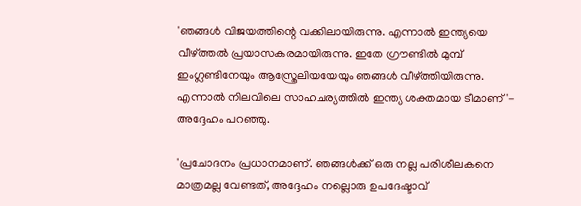'ഞങ്ങൾ വിജയത്തിന്റെ വക്കിലായിരുന്നു. എന്നാൽ ഇന്ത്യയെ വീഴ്ത്തൽ പ്രയാസകരമായിരുന്നു. ഇതേ ഗ്രൗണ്ടിൽ മുമ്പ് ഇംഗ്ലണ്ടിനേയും ആസ്ത്രേലിയയേയും ഞങ്ങൾ വീഴ്ത്തിയിരുന്നു. എന്നാൽ നിലവിലെ സാഹചര്യത്തിൽ ഇന്ത്യ ശക്തമായ ടീമാണ്'- അദ്ദേഹം പറഞ്ഞു.

'പ്രചോദനം പ്രധാനമാണ്. ഞങ്ങൾക്ക് ഒരു നല്ല പരിശീലകനെ മാത്രമല്ല വേണ്ടത്, അദ്ദേഹം നല്ലൊരു ഉപദേഷ്ടാവ്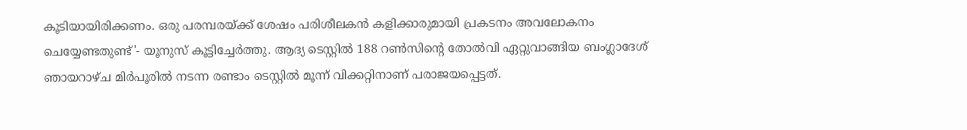കൂടിയായിരിക്കണം. ഒരു പരമ്പരയ്ക്ക് ശേഷം പരിശീലകൻ കളിക്കാരുമായി പ്രകടനം അവലോകനം ചെയ്യേണ്ടതുണ്ട്'- യൂനുസ് കൂട്ടിച്ചേർത്തു. ആദ്യ ടെസ്റ്റിൽ 188 റൺസിന്റെ തോൽവി ഏറ്റുവാങ്ങിയ ബംഗ്ലാദേശ് ഞായറാഴ്ച മിർപൂരിൽ നടന്ന രണ്ടാം ടെസ്റ്റിൽ മൂന്ന് വിക്കറ്റിനാണ് പരാജയപ്പെട്ടത്.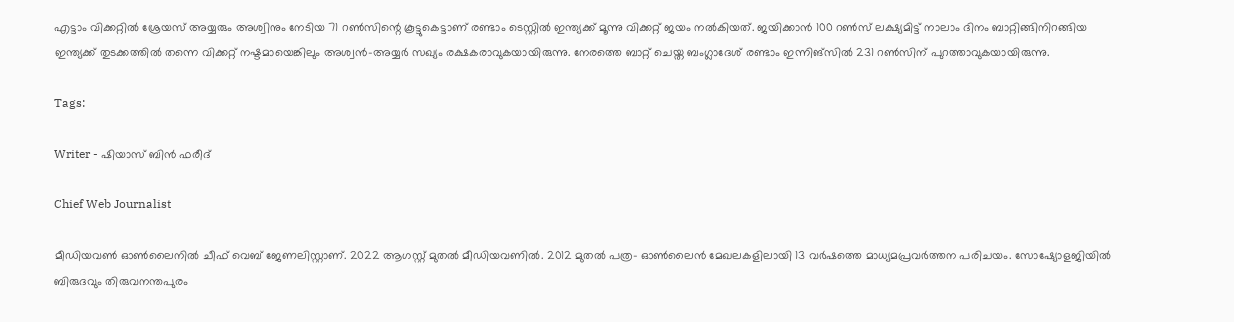എട്ടാം വിക്കറ്റിൽ ശ്രേയസ് അയ്യരും അശ്വിനും നേടിയ 71 റൺസിന്റെ കൂട്ടുകെട്ടാണ് രണ്ടാം ടെസ്റ്റിൽ ഇന്ത്യക്ക് മൂന്നു വിക്കറ്റ് ജയം നൽകിയത്. ജയിക്കാൻ 100 റൺസ് ലക്ഷ്യമിട്ട് നാലാം ദിനം ബാറ്റിങ്ങിനിറങ്ങിയ ഇന്ത്യക്ക് തുടക്കത്തിൽ തന്നെ വിക്കറ്റ് നഷ്ടമായെങ്കിലും അശ്വൻ-അയ്യർ സഖ്യം രക്ഷകരാവുകയായിരുന്നു. നേരത്തെ ബാറ്റ് ചെയ്ത ബംഗ്ലാദേശ് രണ്ടാം ഇന്നിങ്‌സിൽ 231 റൺസിന് പുറത്താവുകയായിരുന്നു.

Tags:

Writer - ഷിയാസ് ബിന്‍ ഫരീദ്

Chief Web Journalist

മീഡിയവണ്‍ ഓണ്‍ലൈനില്‍ ചീഫ് വെബ് ജേണലിസ്റ്റാണ്. 2022 ആഗസ്റ്റ് മുതല്‍ മീഡിയവണില്‍. 2012 മുതല്‍ പത്ര- ഓണ്‍ലൈന്‍ മേഖലകളിലായി 13 വര്‍ഷത്തെ മാധ്യമപ്രവര്‍ത്തന പരിചയം. സോഷ്യോളജിയില്‍ ബിരുദവും തിരുവനന്തപുരം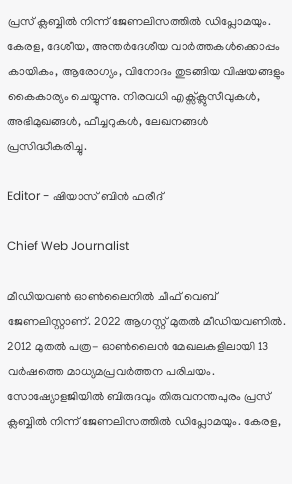പ്രസ് ക്ലബ്ബില്‍ നിന്ന് ജേണലിസത്തില്‍ ഡിപ്ലോമയും. കേരള, ദേശീയ, അന്തര്‍ദേശീയ വാര്‍ത്തകള്‍ക്കൊപ്പം കായികം, ആരോഗ്യം, വിനോദം തുടങ്ങിയ വിഷയങ്ങളും കൈകാര്യം ചെയ്യുന്നു. നിരവധി എക്സ്ക്ലുസീവുകള്‍, അഭിമുഖങ്ങള്‍, ഫീച്ചറുകള്‍, ലേഖനങ്ങള്‍ പ്രസിദ്ധീകരിച്ചു.

Editor - ഷിയാസ് ബിന്‍ ഫരീദ്

Chief Web Journalist

മീഡിയവണ്‍ ഓണ്‍ലൈനില്‍ ചീഫ് വെബ് ജേണലിസ്റ്റാണ്. 2022 ആഗസ്റ്റ് മുതല്‍ മീഡിയവണില്‍. 2012 മുതല്‍ പത്ര- ഓണ്‍ലൈന്‍ മേഖലകളിലായി 13 വര്‍ഷത്തെ മാധ്യമപ്രവര്‍ത്തന പരിചയം. സോഷ്യോളജിയില്‍ ബിരുദവും തിരുവനന്തപുരം പ്രസ് ക്ലബ്ബില്‍ നിന്ന് ജേണലിസത്തില്‍ ഡിപ്ലോമയും. കേരള,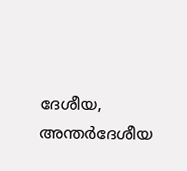ദേശീയ, അന്തര്‍ദേശീയ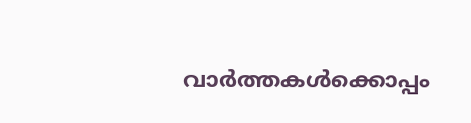വാര്‍ത്തകള്‍ക്കൊപ്പം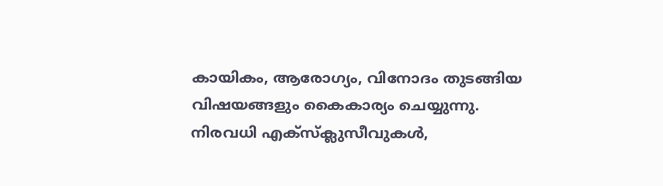കായികം, ആരോഗ്യം, വിനോദം തുടങ്ങിയ വിഷയങ്ങളും കൈകാര്യം ചെയ്യുന്നു. നിരവധി എക്സ്ക്ലുസീവുകള്‍,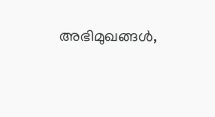അഭിമുഖങ്ങള്‍,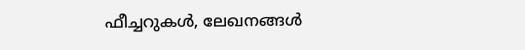ഫീച്ചറുകള്‍, ലേഖനങ്ങള്‍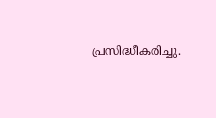പ്രസിദ്ധീകരിച്ചു.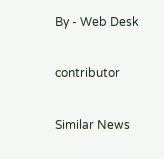By - Web Desk

contributor

Similar News